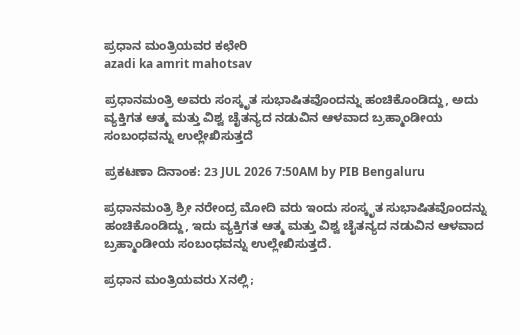ಪ್ರಧಾನ ಮಂತ್ರಿಯವರ ಕಛೇರಿ
azadi ka amrit mahotsav

ಪ್ರಧಾನಮಂತ್ರಿ ಅವರು ಸಂಸ್ಕೃತ ಸುಭಾಷಿತವೊಂದನ್ನು ಹಂಚಿಕೊಂಡಿದ್ದು, ಅದು ವ್ಯಕ್ತಿಗತ ಆತ್ಮ ಮತ್ತು ವಿಶ್ವ ಚೈತನ್ಯದ ನಡುವಿನ ಆಳವಾದ ಬ್ರಹ್ಮಾಂಡೀಯ ಸಂಬಂಧವನ್ನು ಉಲ್ಲೇಖಿಸುತ್ತದೆ

ಪ್ರಕಟಣಾ ದಿನಾಂಕ: 23 JUL 2026 7:50AM by PIB Bengaluru

ಪ್ರಧಾನಮಂತ್ರಿ ಶ್ರೀ ನರೇಂದ್ರ ಮೋದಿ ವರು ಇಂದು ಸಂಸ್ಕೃತ ಸುಭಾಷಿತವೊಂದನ್ನು ಹಂಚಿಕೊಂಡಿದ್ದು, ಇದು ವ್ಯಕ್ತಿಗತ ಆತ್ಮ ಮತ್ತು ವಿಶ್ವ ಚೈತನ್ಯದ ನಡುವಿನ ಆಳವಾದ ಬ್ರಹ್ಮಾಂಡೀಯ ಸಂಬಂಧವನ್ನು ಉಲ್ಲೇಖಿಸುತ್ತದೆ.

ಪ್ರಧಾನ ಮಂತ್ರಿಯವರು Xನಲ್ಲಿ;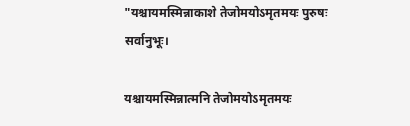"यश्चायमस्मिन्नाकाशे तेजोमयोऽमृतमयः पुरुषः सर्वानुभूः।

यश्चायमस्मिन्नात्मनि तेजोमयोऽमृतमयः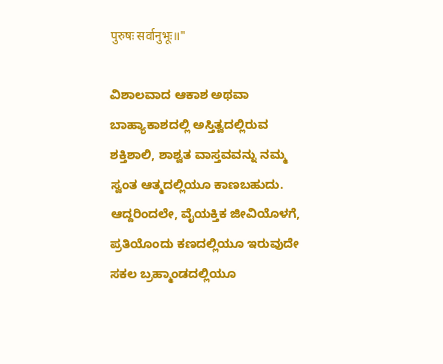पुरुषः सर्वानुभूः॥"

ವಿಶಾಲವಾದ ಆಕಾಶ ಅಥವಾ ಬಾಹ್ಯಾಕಾಶದಲ್ಲಿ ಅಸ್ತಿತ್ವದಲ್ಲಿರುವ ಶಕ್ತಿಶಾಲಿ, ಶಾಶ್ವತ ವಾಸ್ತವವನ್ನು ನಮ್ಮ ಸ್ವಂತ ಆತ್ಮದಲ್ಲಿಯೂ ಕಾಣಬಹುದು. ಆದ್ದರಿಂದಲೇ, ವೈಯಕ್ತಿಕ ಜೀವಿಯೊಳಗೆ, ಪ್ರತಿಯೊಂದು ಕಣದಲ್ಲಿಯೂ ಇರುವುದೇ ಸಕಲ ಬ್ರಹ್ಮಾಂಡದಲ್ಲಿಯೂ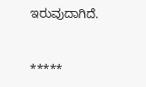ಇರುವುದಾಗಿದೆ.



*****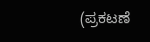(ಪ್ರಕಟಣೆ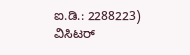ಐ.ಡಿ.: 2288223) ವಿಸಿಟರ್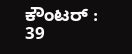ಕೌಂಟರ್ : 39